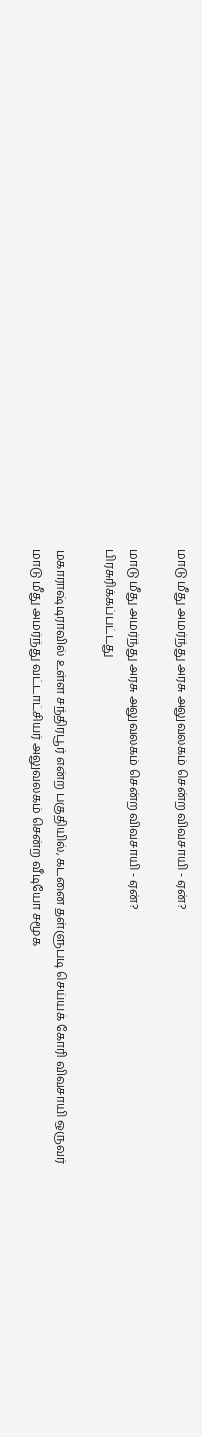மாடு மீது அமர்ந்து அரசு அலுவலகம் சென்ற விவசாயி - ஏன்?

மாடு மீது அமர்ந்து அரசு அலுவலகம் சென்ற விவசாயி - ஏன்?
பிரசுரிக்கப்பட்டது

மகாராஷ்டிராவில் உள்ள சந்திரபூர் என்ற பகுதியில், கடனை தள்ளுபடி செய்யக் கோரி விவசாயி ஒருவர் மாடு மீது அமர்ந்து வட்டாட்சியர் அலுவலகம் சென்ற வீடியோ சமூக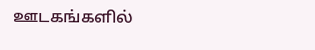ஊடகங்களில்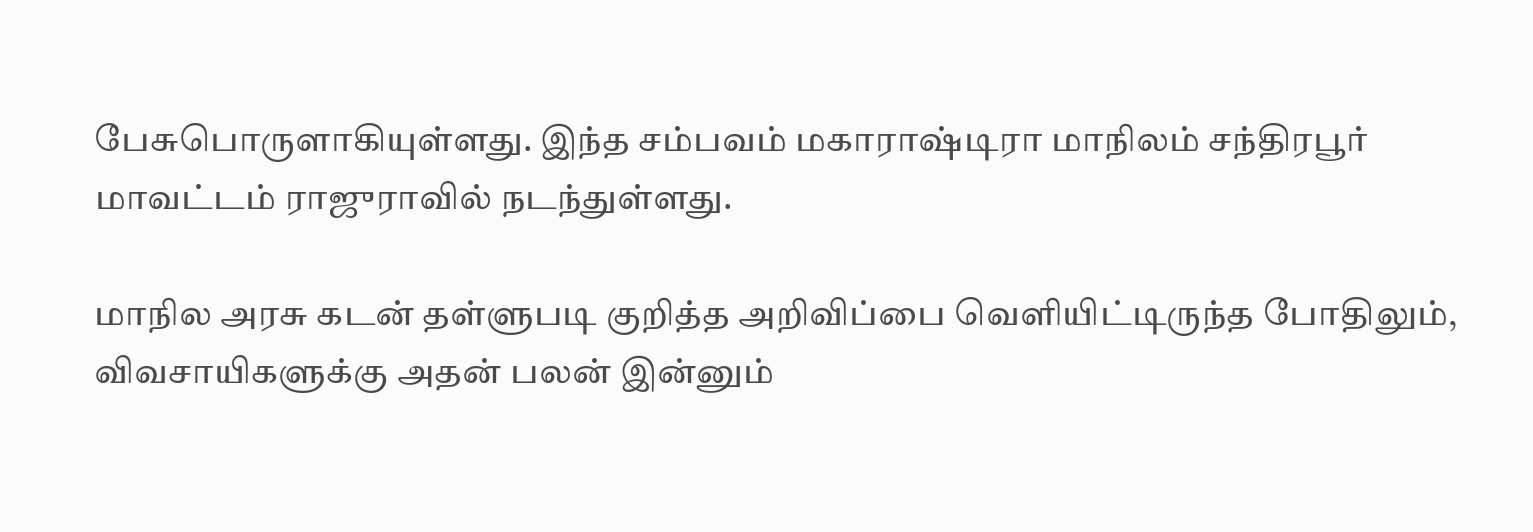பேசுபொருளாகியுள்ளது. இந்த சம்பவம் மகாராஷ்டிரா மாநிலம் சந்திரபூர் மாவட்டம் ராஜுராவில் நடந்துள்ளது.

மாநில அரசு கடன் தள்ளுபடி குறித்த அறிவிப்பை வெளியிட்டிருந்த போதிலும், விவசாயிகளுக்கு அதன் பலன் இன்னும்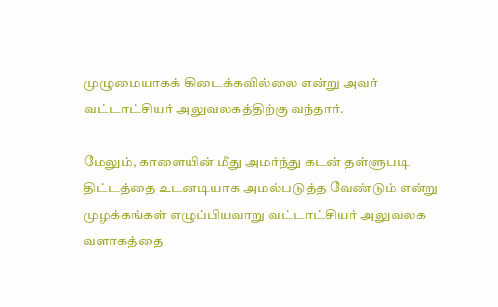முழுமையாகக் கிடைக்கவில்லை என்று அவர் வட்டாட்சியர் அலுவலகத்திற்கு வந்தார்.

மேலும், காளையின் மீது அமர்ந்து கடன் தள்ளுபடி திட்டத்தை உடனடியாக அமல்படுத்த வேண்டும் என்று முழக்கங்கள் எழுப்பியவாறு வட்டாட்சியர் அலுவலக வளாகத்தை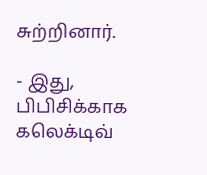சுற்றினார்.

- இது, பிபிசிக்காக கலெக்டிவ்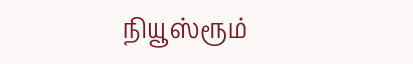நியூஸ்ரூம்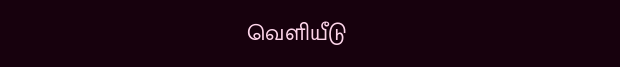வெளியீடு